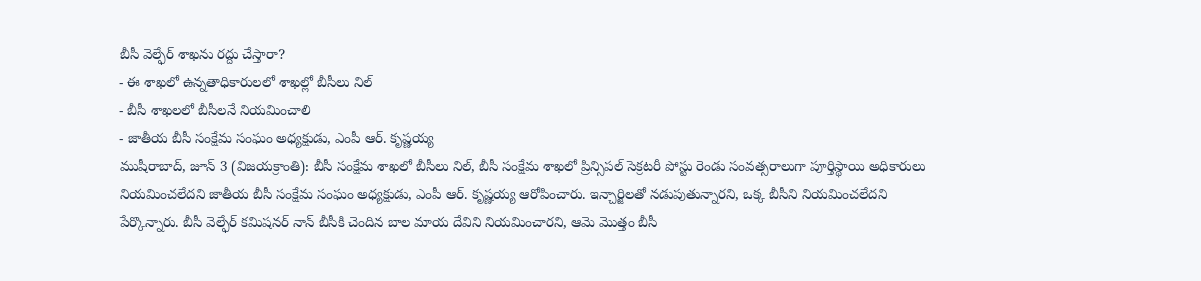బీసీ వెల్ఫేర్ శాఖను రద్దు చేస్తారా?
- ఈ శాఖలో ఉన్నతాధికారులలో శాఖల్లో బీసీలు నిల్
- బీసీ శాఖలలో బీసీలనే నియమించాలి
- జాతీయ బీసీ సంక్షేమ సంఘం అధ్యక్షుడు, ఎంపీ ఆర్. కృష్ణయ్య
ముషీరాబాద్, జూన్ 3 (విజయక్రాంతి): బీసీ సంక్షేమ శాఖలో బీసీలు నిల్, బీసీ సంక్షేమ శాఖలో ప్రిన్సిపల్ సెక్రటరీ పోస్టు రెండు సంవత్సరాలుగా పూర్తిస్థాయి అధికారులు నియమించలేదని జాతీయ బీసీ సంక్షేమ సంఘం అధ్యక్షుడు, ఎంపీ ఆర్. కృష్ణయ్య ఆరోపించారు. ఇన్చార్జిలతో నడుపుతున్నారని, ఒక్క బీసీని నియమించలేదని పేర్కొన్నారు. బీసీ వెల్ఫేర్ కమిషనర్ నాన్ బీసీకి చెందిన బాల మాయ దేవిని నియమించారని, ఆమె మొత్తం బీసీ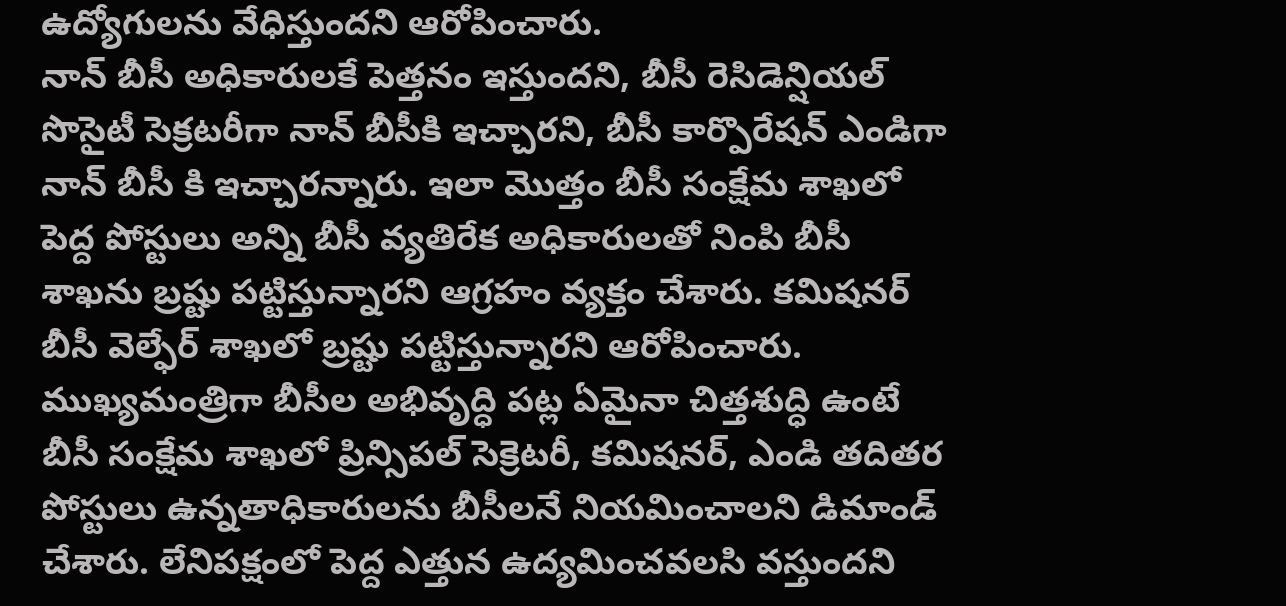ఉద్యోగులను వేధిస్తుందని ఆరోపించారు.
నాన్ బీసీ అధికారులకే పెత్తనం ఇస్తుందని, బీసీ రెసిడెన్షియల్ సొసైటీ సెక్రటరీగా నాన్ బీసీకి ఇచ్చారని, బీసీ కార్పొరేషన్ ఎండిగా నాన్ బీసీ కి ఇచ్చారన్నారు. ఇలా మొత్తం బీసీ సంక్షేమ శాఖలో పెద్ద పోస్టులు అన్ని బీసీ వ్యతిరేక అధికారులతో నింపి బీసీ శాఖను బ్రష్టు పట్టిస్తున్నారని ఆగ్రహం వ్యక్తం చేశారు. కమిషనర్ బీసీ వెల్ఫేర్ శాఖలో బ్రష్టు పట్టిస్తున్నారని ఆరోపించారు. ముఖ్యమంత్రిగా బీసీల అభివృద్ధి పట్ల ఏమైనా చిత్తశుద్ధి ఉంటే బీసీ సంక్షేమ శాఖలో ప్రిన్సిపల్ సెక్రెటరీ, కమిషనర్, ఎండి తదితర పోస్టులు ఉన్నతాధికారులను బీసీలనే నియమించాలని డిమాండ్ చేశారు. లేనిపక్షంలో పెద్ద ఎత్తున ఉద్యమించవలసి వస్తుందని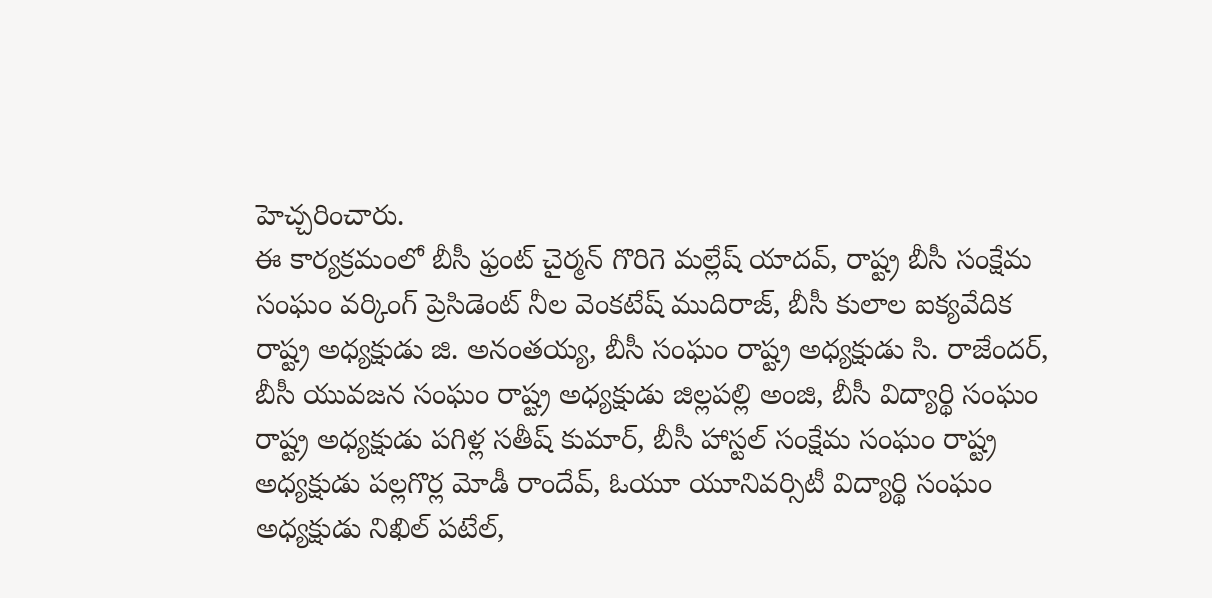హెచ్చరించారు.
ఈ కార్యక్రమంలో బీసీ ఫ్రంట్ చైర్మన్ గొరిగె మల్లేష్ యాదవ్, రాష్ట్ర బీసీ సంక్షేమ సంఘం వర్కింగ్ ప్రెసిడెంట్ నీల వెంకటేష్ ముదిరాజ్, బీసీ కులాల ఐక్యవేదిక రాష్ట్ర అధ్యక్షుడు జి. అనంతయ్య, బీసీ సంఘం రాష్ట్ర అధ్యక్షుడు సి. రాజేందర్, బీసీ యువజన సంఘం రాష్ట్ర అధ్యక్షుడు జిల్లపల్లి అంజి, బీసీ విద్యార్థి సంఘం రాష్ట్ర అధ్యక్షుడు పగిళ్ల సతీష్ కుమార్, బీసీ హాస్టల్ సంక్షేమ సంఘం రాష్ట్ర అధ్యక్షుడు పల్లగొర్ల మోడీ రాందేవ్, ఓయూ యూనివర్సిటీ విద్యార్థి సంఘం అధ్యక్షుడు నిఖిల్ పటేల్,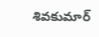శివకుమార్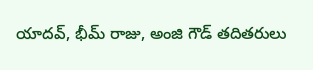యాదవ్, భీమ్ రాజు, అంజి గౌడ్ తదితరులు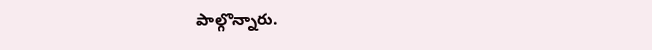పాల్గొన్నారు.